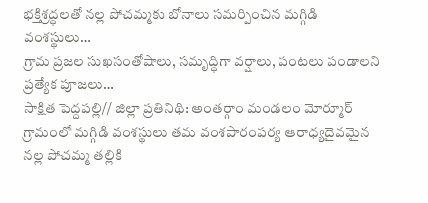భక్తిశ్రద్ధలతో నల్ల పోచమ్మకు బోనాలు సమర్పించిన మగ్గిడి వంశస్థులు…
గ్రామ ప్రజల సుఖసంతోషాలు, సమృద్ధిగా వర్షాలు, పంటలు పండాలని ప్రత్యేక పూజలు…
సాక్షిత పెద్దపల్లి// జిల్లా ప్రతినిథి: అంతర్గాం మండలం మోర్మూర్ గ్రామంలో మగ్గిడి వంశస్థులు తమ వంశపారంపర్య ఆరాధ్యదైవమైన నల్ల పోచమ్మ తల్లికి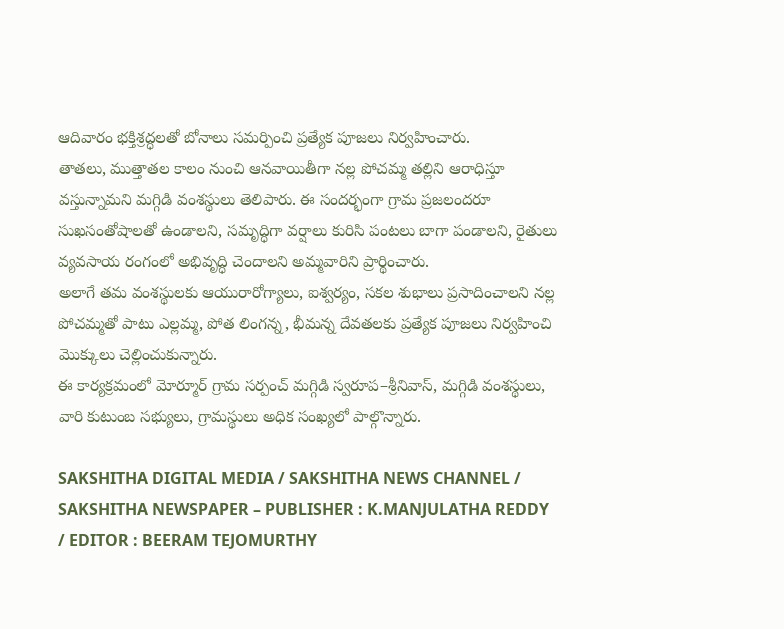ఆదివారం భక్తిశ్రద్ధలతో బోనాలు సమర్పించి ప్రత్యేక పూజలు నిర్వహించారు.
తాతలు, ముత్తాతల కాలం నుంచి ఆనవాయితీగా నల్ల పోచమ్మ తల్లిని ఆరాధిస్తూ వస్తున్నామని మగ్గిడి వంశస్థులు తెలిపారు. ఈ సందర్భంగా గ్రామ ప్రజలందరూ సుఖసంతోషాలతో ఉండాలని, సమృద్ధిగా వర్షాలు కురిసి పంటలు బాగా పండాలని, రైతులు వ్యవసాయ రంగంలో అభివృద్ధి చెందాలని అమ్మవారిని ప్రార్థించారు.
అలాగే తమ వంశస్థులకు ఆయురారోగ్యాలు, ఐశ్వర్యం, సకల శుభాలు ప్రసాదించాలని నల్ల పోచమ్మతో పాటు ఎల్లమ్మ, పోత లింగన్న, భీమన్న దేవతలకు ప్రత్యేక పూజలు నిర్వహించి మొక్కులు చెల్లించుకున్నారు.
ఈ కార్యక్రమంలో మోర్మూర్ గ్రామ సర్పంచ్ మగ్గిడి స్వరూప–శ్రీనివాస్, మగ్గిడి వంశస్థులు, వారి కుటుంబ సభ్యులు, గ్రామస్థులు అధిక సంఖ్యలో పాల్గొన్నారు.

SAKSHITHA DIGITAL MEDIA / SAKSHITHA NEWS CHANNEL / SAKSHITHA NEWSPAPER – PUBLISHER : K.MANJULATHA REDDY / EDITOR : BEERAM TEJOMURTHY